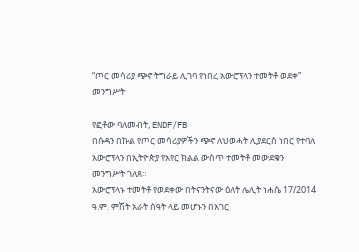“ጦር መሳሪያ ጭኖ ትግራይ ሊገባ የነበረ አውሮፕላን ተመትቶ ወደቀ” መንግሥት

የፎቶው ባለመብት, ENDF/FB
በሱዳን በኩል የጦር መሳሪያዎችን ጭኖ ለህወሓት ሊያደርስ ነበር የተባለ አውሮፕላን በኢትዮጵያ የአየር ክልል ውስጥ ተመትቶ መውደቁን መንግሥት ገለጸ።
አውሮፕላኑ ተመትቶ የወደቀው በትናንትናው ዕለት ሌሊት ነሐሴ 17/2014 ዓ.ም. ምሽት አራት ሰዓት ላይ መሆኑን በአገር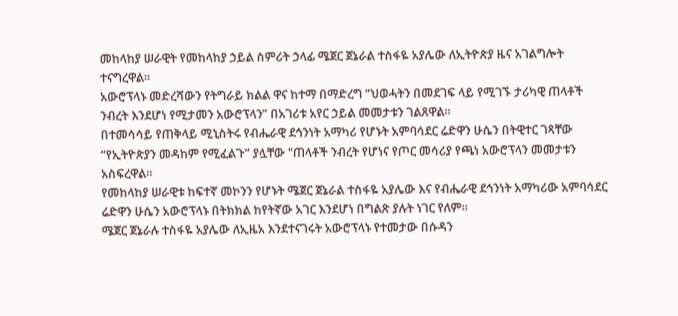መከላከያ ሠራዊት የመከላከያ ኃይል ስምሪት ኃላፊ ሜጀር ጀኔራል ተስፋዬ አያሌው ለኢትዮጵያ ዜና አገልግሎት ተናግረዋል።
አውሮፕላኑ መድረሻውን የትግራይ ክልል ዋና ከተማ በማድረግ “ህወሓትን በመደገፍ ላይ የሚገኙ ታሪካዊ ጠላቶች ንብረት እንደሆነ የሚታመን አውሮፕላን” በአገሪቱ አየር ኃይል መመታቱን ገልጸዋል።
በተመሳሳይ የጠቅላይ ሚኒስትሩ የብሔራዊ ደኅንነት አማካሪ የሆኑት አምባሳደር ሬድዋን ሁሴን በትዊተር ገጻቸው “የኢትዮጵያን መዳከም የሚፈልጉ” ያሏቸው "ጠላቶች ንብረት የሆነና የጦር መሳሪያ የጫነ አውሮፕላን መመታቱን አስፍረዋል።
የመከላከያ ሠራዊቱ ከፍተኛ መኮንን የሆኑት ሜጀር ጀኔራል ተስፋዬ አያሌው እና የብሔራዊ ደኅንነት አማካሪው አምባሳደር ሬድዋን ሁሴን አውሮፕላኑ በትክክል ከየትኛው አገር እንደሆነ በግልጽ ያሉት ነገር የለም።
ሜጀር ጀኔራሉ ተስፋዬ አያሌው ለኢዜአ እንደተናገሩት አውሮፕላኑ የተመታው በሱዳን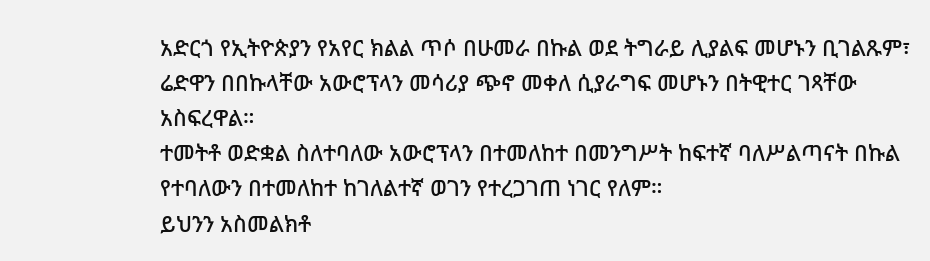አድርጎ የኢትዮጵያን የአየር ክልል ጥሶ በሁመራ በኩል ወደ ትግራይ ሊያልፍ መሆኑን ቢገልጹም፣ ሬድዋን በበኩላቸው አውሮፕላን መሳሪያ ጭኖ መቀለ ሲያራግፍ መሆኑን በትዊተር ገጻቸው አስፍረዋል።
ተመትቶ ወድቋል ስለተባለው አውሮፕላን በተመለከተ በመንግሥት ከፍተኛ ባለሥልጣናት በኩል የተባለውን በተመለከተ ከገለልተኛ ወገን የተረጋገጠ ነገር የለም።
ይህንን አስመልክቶ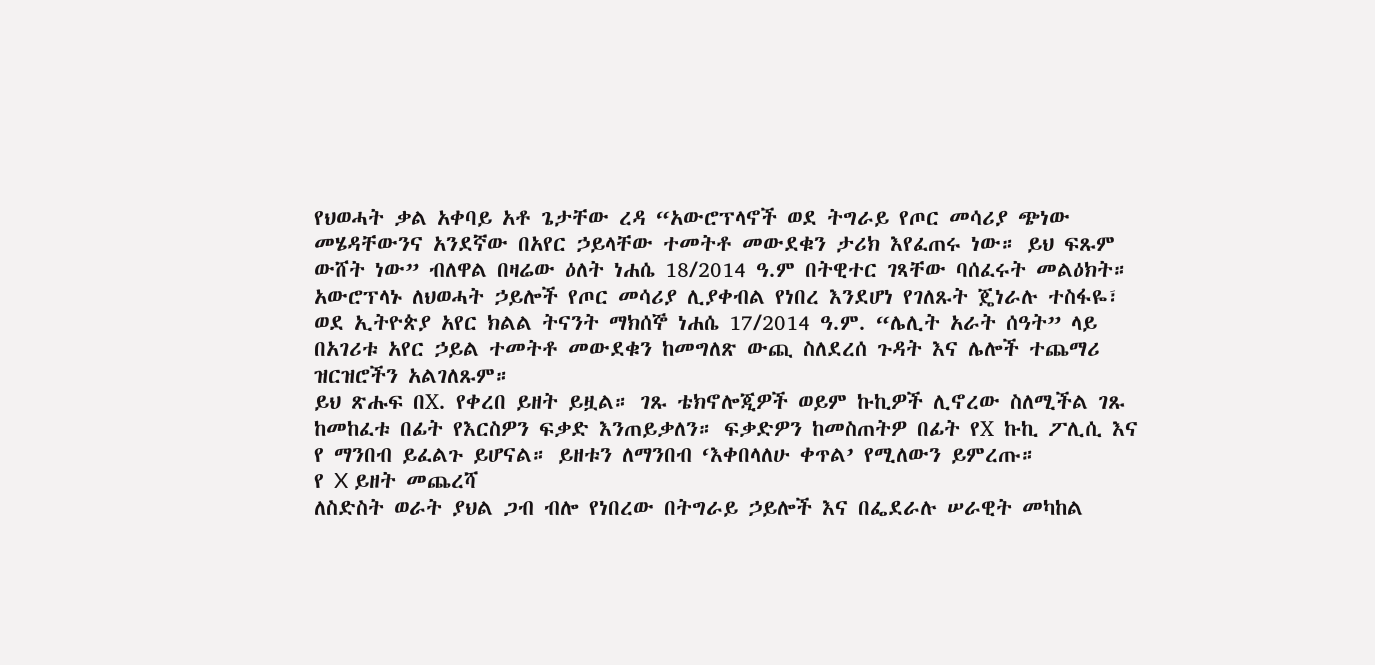የህወሓት ቃል አቀባይ አቶ ጌታቸው ረዳ “አውሮፕላኖች ወደ ትግራይ የጦር መሳሪያ ጭነው መሄዳቸውንና አንደኛው በአየር ኃይላቸው ተመትቶ መውደቁን ታሪክ እየፈጠሩ ነው። ይህ ፍጹም ውሸት ነው” ብለዋል በዛሬው ዕለት ነሐሴ 18/2014 ዓ.ም በትዊተር ገጻቸው ባሰፈሩት መልዕክት።
አውሮፕላኑ ለህወሓት ኃይሎች የጦር መሳሪያ ሊያቀብል የነበረ እንደሆነ የገለጹት ጄነራሉ ተስፋዬ፣ ወደ ኢትዮጵያ አየር ክልል ትናንት ማክሰኞ ነሐሴ 17/2014 ዓ.ም. “ሌሊት አራት ሰዓት” ላይ በአገሪቱ አየር ኃይል ተመትቶ መውደቁን ከመግለጽ ውጪ ስለደረሰ ጉዳት እና ሌሎች ተጨማሪ ዝርዝሮችን አልገለጹም።
ይህ ጽሑፍ በX. የቀረበ ይዘት ይዟል። ገጹ ቴክኖሎጂዎች ወይም ኩኪዎች ሊኖረው ስለሚችል ገጹ ከመከፈቱ በፊት የእርስዎን ፍቃድ እንጠይቃለን። ፍቃድዎን ከመስጠትዎ በፊት የX ኩኪ ፖሊሲ እና የ ማንበብ ይፈልጉ ይሆናል። ይዘቱን ለማንበብ ‘እቀበላለሁ ቀጥል’ የሚለውን ይምረጡ።
የ X ይዘት መጨረሻ
ለስድስት ወራት ያህል ጋብ ብሎ የነበረው በትግራይ ኃይሎች እና በፌደራሉ ሠራዊት መካከል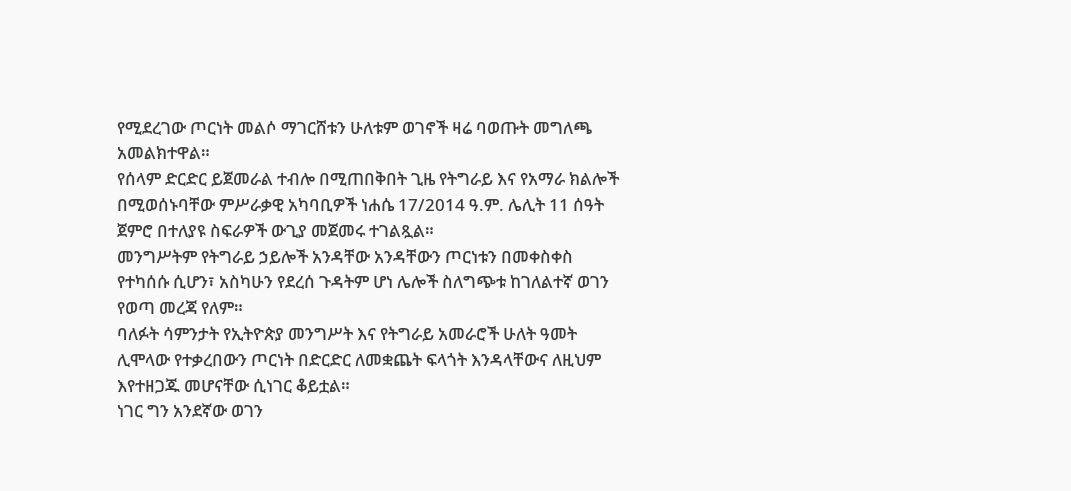የሚደረገው ጦርነት መልሶ ማገርሸቱን ሁለቱም ወገኖች ዛሬ ባወጡት መግለጫ አመልክተዋል።
የሰላም ድርድር ይጀመራል ተብሎ በሚጠበቅበት ጊዜ የትግራይ እና የአማራ ክልሎች በሚወሰኑባቸው ምሥራቃዊ አካባቢዎች ነሐሴ 17/2014 ዓ.ም. ሌሊት 11 ሰዓት ጀምሮ በተለያዩ ስፍራዎች ውጊያ መጀመሩ ተገልጿል።
መንግሥትም የትግራይ ኃይሎች አንዳቸው አንዳቸውን ጦርነቱን በመቀስቀስ የተካሰሱ ሲሆን፣ አስካሁን የደረሰ ጉዳትም ሆነ ሌሎች ስለግጭቱ ከገለልተኛ ወገን የወጣ መረጃ የለም።
ባለፉት ሳምንታት የኢትዮጵያ መንግሥት እና የትግራይ አመራሮች ሁለት ዓመት ሊሞላው የተቃረበውን ጦርነት በድርድር ለመቋጨት ፍላጎት እንዳላቸውና ለዚህም እየተዘጋጁ መሆናቸው ሲነገር ቆይቷል።
ነገር ግን አንደኛው ወገን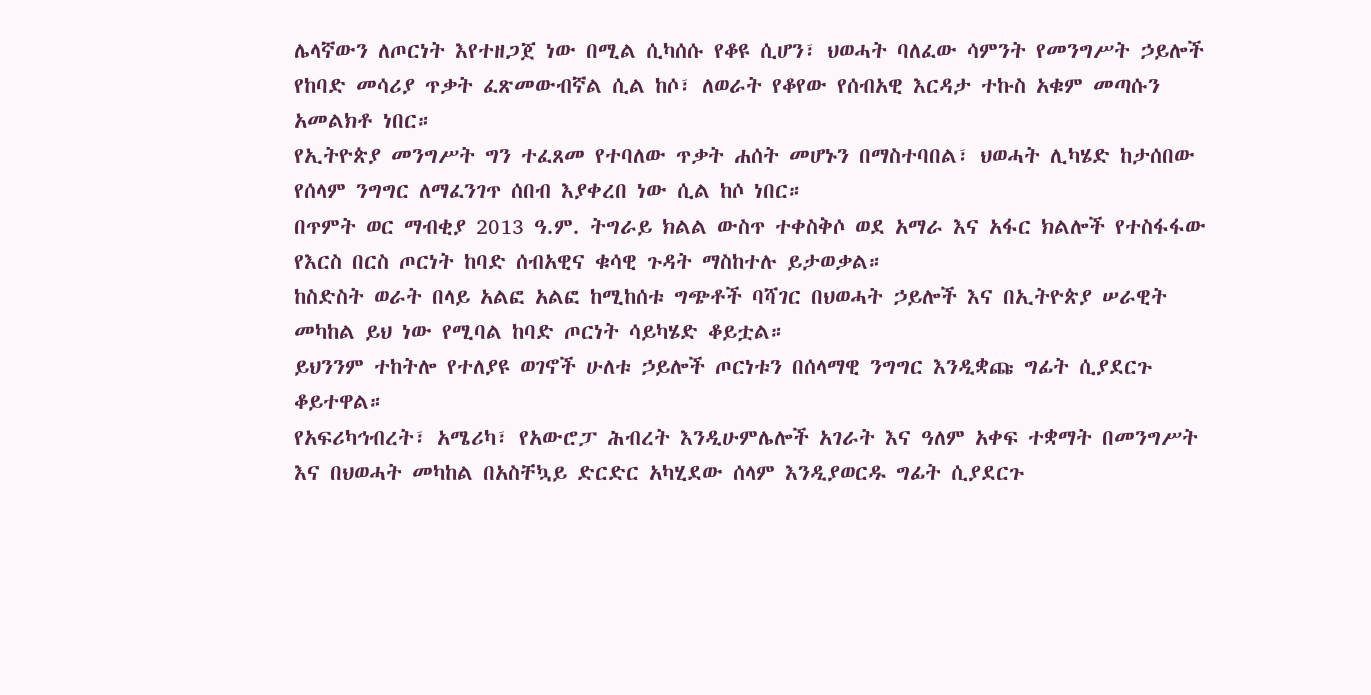ሌላኛውን ለጦርነት እየተዘጋጀ ነው በሚል ሲካሰሱ የቆዩ ሲሆን፣ ህወሓት ባለፈው ሳምንት የመንግሥት ኃይሎች የከባድ መሳሪያ ጥቃት ፈጽመውብኛል ሲል ከሶ፣ ለወራት የቆየው የሰብአዊ እርዳታ ተኩስ አቁም መጣሱን አመልክቶ ነበር።
የኢትዮጵያ መንግሥት ግን ተፈጸመ የተባለው ጥቃት ሐሰት መሆኑን በማስተባበል፣ ህወሓት ሊካሄድ ከታሰበው የሰላም ንግግር ለማፈንገጥ ሰበብ እያቀረበ ነው ሲል ከሶ ነበር።
በጥምት ወር ማብቂያ 2013 ዓ.ም. ትግራይ ክልል ውስጥ ተቀስቅሶ ወደ አማራ እና አፋር ክልሎች የተስፋፋው የእርስ በርስ ጦርነት ከባድ ሰብአዊና ቁሳዊ ጉዳት ማስከተሉ ይታወቃል።
ከስድስት ወራት በላይ አልፎ አልፎ ከሚከሰቱ ግጭቶች ባሻገር በህወሓት ኃይሎች እና በኢትዮጵያ ሠራዊት መካከል ይህ ነው የሚባል ከባድ ጦርነት ሳይካሄድ ቆይቷል።
ይህንንም ተከትሎ የተለያዩ ወገኖች ሁለቱ ኃይሎች ጦርነቱን በሰላማዊ ንግግር እንዲቋጩ ግፊት ሲያደርጉ ቆይተዋል።
የአፍሪካኅብረት፣ አሜሪካ፣ የአውሮፓ ሕብረት እንዲሁምሌሎች አገራት እና ዓለም አቀፍ ተቋማት በመንግሥት እና በህወሓት መካከል በአስቸኳይ ድርድር አካሂደው ሰላም እንዲያወርዱ ግፊት ሲያደርጉ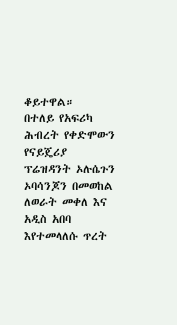ቆይተዋል።
በተለይ የአፍሪካ ሕብረት የቀድሞውን የናይጄሪያ ፕሬዝዳንት ኦሉሴጉን ኦባሳንጆን በመወከል ለወራት መቀለ እና አዲስ አበባ እየተመላለሱ ጥረት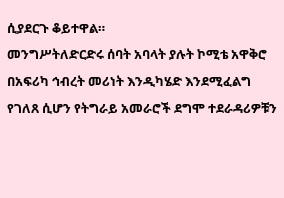ሲያደርጉ ቆይተዋል።
መንግሥትለድርድሩ ሰባት አባላት ያሉት ኮሚቴ አዋቅሮ በአፍሪካ ኅብረት መሪነት እንዲካሄድ እንደሚፈልግ የገለጸ ሲሆን የትግራይ አመራሮች ደግሞ ተደራዳሪዎቹን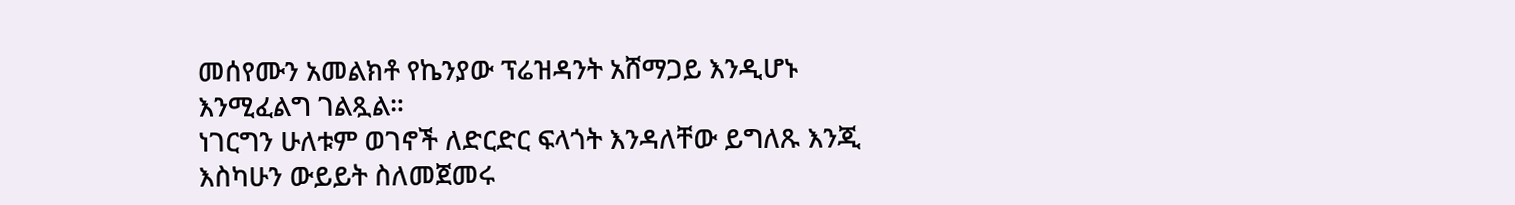መሰየሙን አመልክቶ የኬንያው ፕሬዝዳንት አሸማጋይ እንዲሆኑ እንሚፈልግ ገልጿል።
ነገርግን ሁለቱም ወገኖች ለድርድር ፍላጎት እንዳለቸው ይግለጹ እንጂ እስካሁን ውይይት ስለመጀመሩ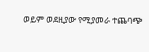ወይም ወደዚያው የሚያመራ ተጨባጭ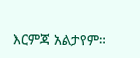እርምጃ አልታየም።